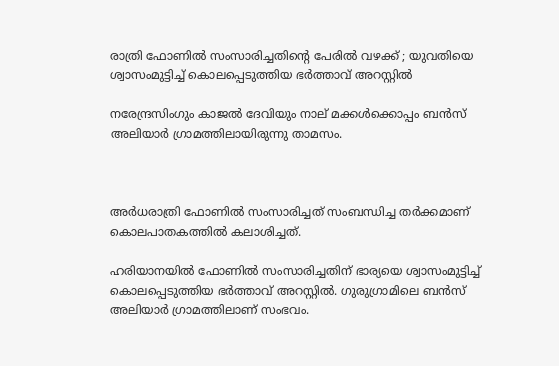രാത്രി ഫോണില്‍ സംസാരിച്ചതിന്റെ പേരില്‍ വഴക്ക് ; യുവതിയെ ശ്വാസംമുട്ടിച്ച് കൊലപ്പെടുത്തിയ ഭര്‍ത്താവ് അറസ്റ്റില്‍

നരേന്ദ്രസിംഗും കാജല്‍ ദേവിയും നാല് മക്കള്‍ക്കൊപ്പം ബന്‍സ് അലിയാര്‍ ഗ്രാമത്തിലായിരുന്നു താമസം.



അര്‍ധരാത്രി ഫോണില്‍ സംസാരിച്ചത് സംബന്ധിച്ച തര്‍ക്കമാണ് കൊലപാതകത്തില്‍ കലാശിച്ചത്.

ഹരിയാനയില്‍ ഫോണില്‍ സംസാരിച്ചതിന് ഭാര്യയെ ശ്വാസംമുട്ടിച്ച് കൊലപ്പെടുത്തിയ ഭര്‍ത്താവ് അറസ്റ്റില്‍. ഗുരുഗ്രാമിലെ ബന്‍സ് അലിയാര്‍ ഗ്രാമത്തിലാണ് സംഭവം.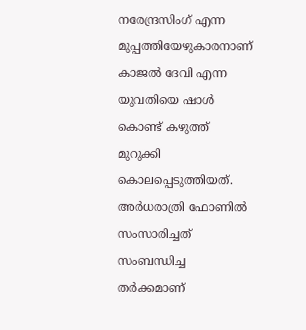നരേന്ദ്രസിംഗ് എന്ന മുപ്പത്തിയേഴുകാരനാണ് കാജല്‍ ദേവി എന്ന യുവതിയെ ഷാള്‍ കൊണ്ട് കഴുത്ത് മുറുക്കി കൊലപ്പെടുത്തിയത്. അര്‍ധരാത്രി ഫോണില്‍ സംസാരിച്ചത് സംബന്ധിച്ച തര്‍ക്കമാണ്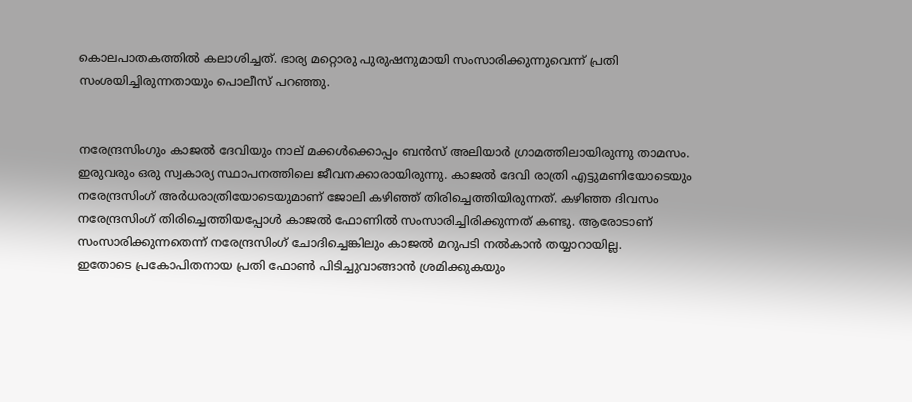കൊലപാതകത്തില്‍ കലാശിച്ചത്. ഭാര്യ മറ്റൊരു പുരുഷനുമായി സംസാരിക്കുന്നുവെന്ന് പ്രതി സംശയിച്ചിരുന്നതായും പൊലീസ് പറഞ്ഞു.


നരേന്ദ്രസിംഗും കാജല്‍ ദേവിയും നാല് മക്കള്‍ക്കൊപ്പം ബന്‍സ് അലിയാര്‍ ഗ്രാമത്തിലായിരുന്നു താമസം. ഇരുവരും ഒരു സ്വകാര്യ സ്ഥാപനത്തിലെ ജീവനക്കാരായിരുന്നു. കാജല്‍ ദേവി രാത്രി എട്ടുമണിയോടെയും നരേന്ദ്രസിംഗ് അര്‍ധരാത്രിയോടെയുമാണ് ജോലി കഴിഞ്ഞ് തിരിച്ചെത്തിയിരുന്നത്. കഴിഞ്ഞ ദിവസം നരേന്ദ്രസിംഗ് തിരിച്ചെത്തിയപ്പോള്‍ കാജല്‍ ഫോണില്‍ സംസാരിച്ചിരിക്കുന്നത് കണ്ടു. ആരോടാണ് സംസാരിക്കുന്നതെന്ന് നരേന്ദ്രസിംഗ് ചോദിച്ചെങ്കിലും കാജല്‍ മറുപടി നല്‍കാന്‍ തയ്യാറായില്ല.
ഇതോടെ പ്രകോപിതനായ പ്രതി ഫോണ്‍ പിടിച്ചുവാങ്ങാന്‍ ശ്രമിക്കുകയും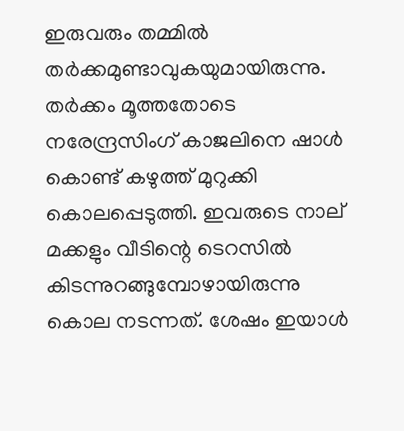ഇരുവരും തമ്മില്‍ തര്‍ക്കമുണ്ടാവുകയുമായിരുന്നു. തര്‍ക്കം മൂത്തതോടെ നരേന്ദ്രസിംഗ് കാജലിനെ ഷാള്‍ കൊണ്ട് കഴുത്ത് മുറുക്കി കൊലപ്പെടുത്തി. ഇവരുടെ നാല് മക്കളും വീടിന്റെ ടെറസില്‍ കിടന്നുറങ്ങുമ്പോഴായിരുന്നു കൊല നടന്നത്. ശേഷം ഇയാള്‍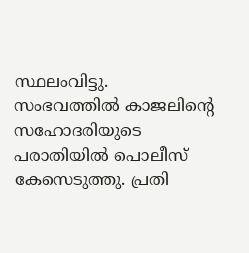സ്ഥലംവിട്ടു. സംഭവത്തില്‍ കാജലിന്റെ സഹോദരിയുടെ പരാതിയില്‍ പൊലീസ് കേസെടുത്തു. പ്രതി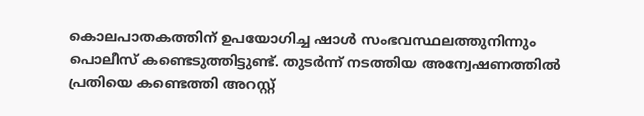കൊലപാതകത്തിന് ഉപയോഗിച്ച ഷാള്‍ സംഭവസ്ഥലത്തുനിന്നും പൊലീസ് കണ്ടെടുത്തിട്ടുണ്ട്. തുടര്‍ന്ന് നടത്തിയ അന്വേഷണത്തില്‍ പ്രതിയെ കണ്ടെത്തി അറസ്റ്റ്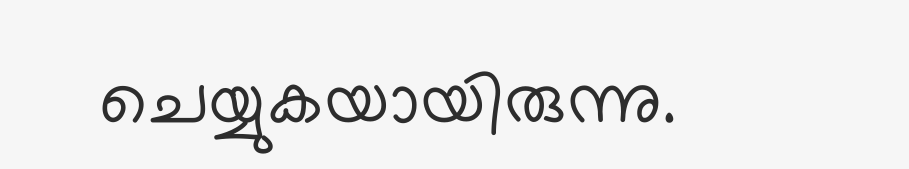ചെയ്യുകയായിരുന്നു.